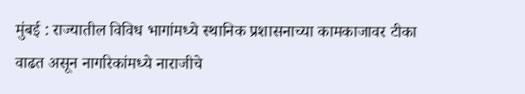मुंबई : राज्यातील विविध भागांमध्ये स्थानिक प्रशासनाच्या कामकाजावर टीका वाढत असून नागरिकांमध्ये नाराजीचे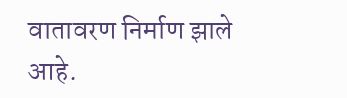वातावरण निर्माण झाले आहे.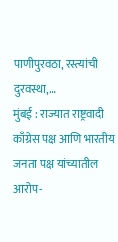पाणीपुरवठा, रस्त्यांची दुरवस्था,…
मुंबई : राज्यात राष्ट्रवादी काँग्रेस पक्ष आणि भारतीय जनता पक्ष यांच्यातील आरोप-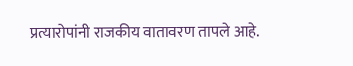प्रत्यारोपांनी राजकीय वातावरण तापले आहे.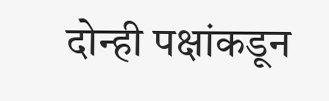दोन्ही पक्षांकडून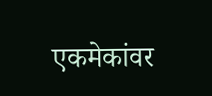एकमेकांवर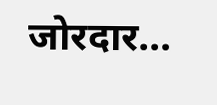जोरदार…